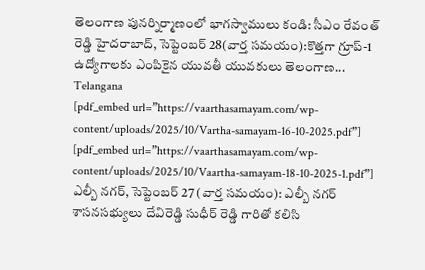తెలంగాణ పునర్నిర్మాణంలో భాగస్వాములు కండి: సీఎం రేవంత్ రెడ్డి హైదరాబాద్, సెప్టెంబర్ 28(వార్త సమయం):కొత్తగా గ్రూప్-1 ఉద్యోగాలకు ఎంపికైన యువతీ యువకులు తెలంగాణ...
Telangana
[pdf_embed url=”https://vaarthasamayam.com/wp-content/uploads/2025/10/Vartha-samayam-16-10-2025.pdf”]
[pdf_embed url=”https://vaarthasamayam.com/wp-content/uploads/2025/10/Vaartha-samayam-18-10-2025-1.pdf”]
ఎల్బీ నగర్, సెప్టెంబర్ 27 (వార్త సమయం): ఎల్బీ నగర్ శాసనసభ్యులు దేవిరెడ్డి సుధీర్ రెడ్డి గారితో కలిసి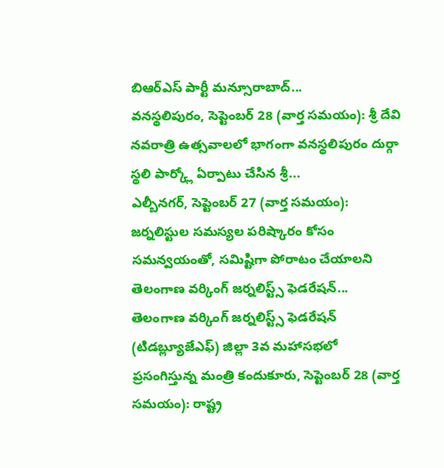బిఆర్ఎస్ పార్టీ మన్సూరాబాద్...
వనస్థలిపురం, సెప్టెంబర్ 28 (వార్త సమయం): శ్రీ దేవి నవరాత్రి ఉత్సవాలలో భాగంగా వనస్థలిపురం దుర్గా స్థలి పార్క్లో ఏర్పాటు చేసిన శ్రీ...
ఎల్బీనగర్, సెప్టెంబర్ 27 (వార్త సమయం): జర్నలిస్టుల సమస్యల పరిష్కారం కోసం సమన్వయంతో, సమిష్టిగా పోరాటం చేయాలని తెలంగాణ వర్కింగ్ జర్నలిస్ట్స్ ఫెడరేషన్...
తెలంగాణ వర్కింగ్ జర్నలిస్ట్స్ ఫెడరేషన్ (టిడబ్ల్యూజేఎఫ్) జిల్లా 3వ మహాసభలో ప్రసంగిస్తున్న మంత్రి కందుకూరు, సెప్టెంబర్ 28 (వార్త సమయం): రాష్ట్ర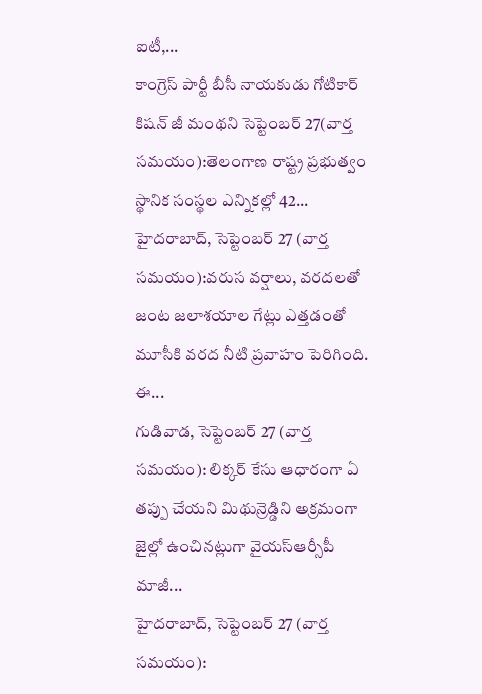ఐటీ,...
కాంగ్రెస్ పార్టీ బీసీ నాయకుడు గోటికార్ కిషన్ జీ మంథని సెప్టెంబర్ 27(వార్త సమయం):తెలంగాణ రాష్ట్ర ప్రభుత్వం స్థానిక సంస్థల ఎన్నికల్లో 42...
హైదరాబాద్, సెప్టెంబర్ 27 (వార్త సమయం):వరుస వర్షాలు, వరదలతో జంట జలాశయాల గేట్లు ఎత్తడంతో మూసీకి వరద నీటి ప్రవాహం పెరిగింది. ఈ...
గుడివాడ, సెప్టెంబర్ 27 (వార్త సమయం): లిక్కర్ కేసు ఆధారంగా ఏ తప్పు చేయని మిథున్రెడ్డిని అక్రమంగా జైల్లో ఉంచినట్లుగా వైయస్ఆర్సీపీ మాజీ...
హైదరాబాద్, సెప్టెంబర్ 27 (వార్త సమయం):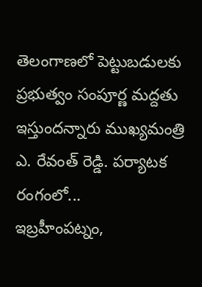తెలంగాణలో పెట్టుబడులకు ప్రభుత్వం సంపూర్ణ మద్దతు ఇస్తుందన్నారు ముఖ్యమంత్రి ఎ. రేవంత్ రెడ్డి. పర్యాటక రంగంలో...
ఇబ్రహీంపట్నం,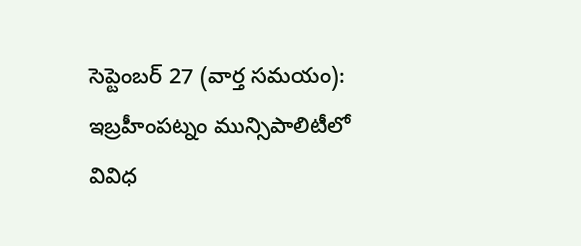సెప్టెంబర్ 27 (వార్త సమయం): ఇబ్రహీంపట్నం మున్సిపాలిటీలో వివిధ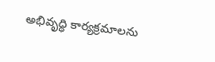అభివృద్ధి కార్యక్రమాలను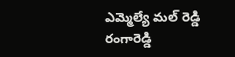ఎమ్మెల్యే మల్ రెడ్డి రంగారెడ్డి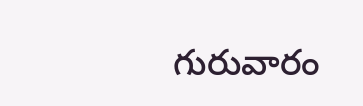గురువారం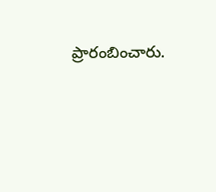ప్రారంబించారు.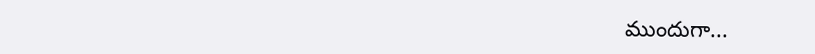ముందుగా...